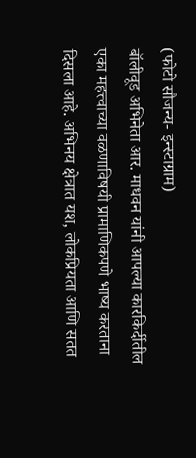(फोटो सौजन्य- इन्स्टाग्राम)
बॉलीवूड अभिनेता आर. माधवन यांनी आपल्या कारकिर्दीतील एका महत्त्वाच्या वळणाविषयी प्रामाणिकपणे भाष्य करताना दिसला आहे. अभिनय क्षेत्रात यश, लोकप्रियता आणि सतत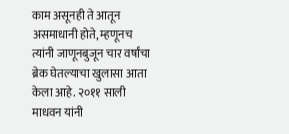काम असूनही ते आतून असमाधानी होते, म्हणूनच त्यांनी जाणूनबुजून चार वर्षांचा ब्रेक घेतल्याचा खुलासा आता केला आहे. २०११ साली माधवन यांनी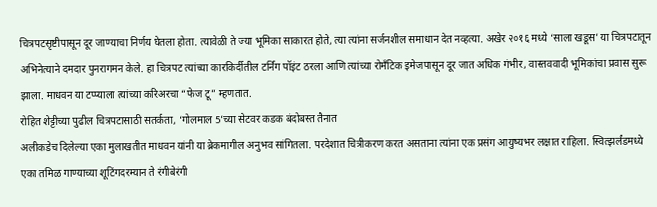चित्रपटसृष्टीपासून दूर जाण्याचा निर्णय घेतला होता. त्यावेळी ते ज्या भूमिका साकारत होते, त्या त्यांना सर्जनशील समाधान देत नव्हत्या. अखेर २०१६ मध्ये ‘साला खडूस’ या चित्रपटातून अभिनेत्याने दमदार पुनरागमन केले. हा चित्रपट त्यांच्या कारकिर्दीतील टर्निंग पॉइंट ठरला आणि त्यांच्या रोमँटिक इमेजपासून दूर जात अधिक गंभीर, वास्तववादी भूमिकांचा प्रवास सुरू झाला. माधवन या टप्प्याला त्यांच्या करिअरचा “फेज टू” म्हणतात.
रोहित शेट्टीच्या पुढील चित्रपटासाठी सतर्कता, ‘गोलमाल 5’च्या सेटवर कडक बंदोबस्त तैनात
अलीकडेच दिलेल्या एका मुलाखतीत माधवन यांनी या ब्रेकमागील अनुभव सांगितला. परदेशात चित्रीकरण करत असताना त्यांना एक प्रसंग आयुष्यभर लक्षात राहिला. स्वित्झर्लंडमध्ये एका तमिळ गाण्याच्या शूटिंगदरम्यान ते रंगीबेरंगी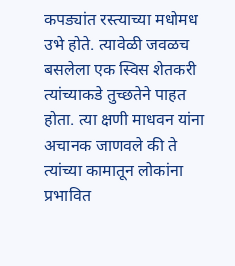कपड्यांत रस्त्याच्या मधोमध उभे होते. त्यावेळी जवळच बसलेला एक स्विस शेतकरी त्यांच्याकडे तुच्छतेने पाहत होता. त्या क्षणी माधवन यांना अचानक जाणवले की ते त्यांच्या कामातून लोकांना प्रभावित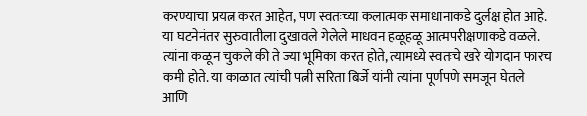करण्याचा प्रयत्न करत आहेत, पण स्वतःच्या कलात्मक समाधानाकडे दुर्लक्ष होत आहे.
या घटनेनंतर सुरुवातीला दुखावले गेलेले माधवन हळूहळू आत्मपरीक्षणाकडे वळले. त्यांना कळून चुकले की ते ज्या भूमिका करत होते, त्यामध्ये स्वतःचे खरे योगदान फारच कमी होते. या काळात त्यांची पत्नी सरिता बिर्जे यांनी त्यांना पूर्णपणे समजून घेतले आणि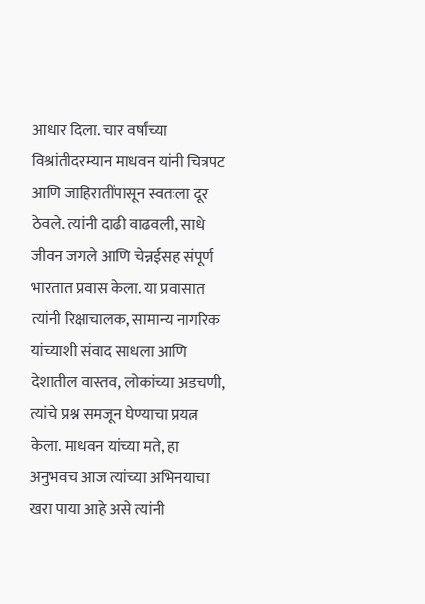आधार दिला. चार वर्षांच्या विश्रांतीदरम्यान माधवन यांनी चित्रपट आणि जाहिरातींपासून स्वतःला दूर ठेवले. त्यांनी दाढी वाढवली, साधे जीवन जगले आणि चेन्नईसह संपूर्ण भारतात प्रवास केला. या प्रवासात त्यांनी रिक्षाचालक, सामान्य नागरिक यांच्याशी संवाद साधला आणि देशातील वास्तव, लोकांच्या अडचणी, त्यांचे प्रश्न समजून घेण्याचा प्रयत्न केला. माधवन यांच्या मते, हा अनुभवच आज त्यांच्या अभिनयाचा खरा पाया आहे असे त्यांनी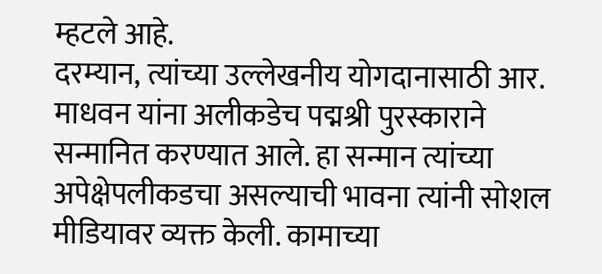म्हटले आहे.
दरम्यान, त्यांच्या उल्लेखनीय योगदानासाठी आर. माधवन यांना अलीकडेच पद्मश्री पुरस्काराने सन्मानित करण्यात आले. हा सन्मान त्यांच्या अपेक्षेपलीकडचा असल्याची भावना त्यांनी सोशल मीडियावर व्यक्त केली. कामाच्या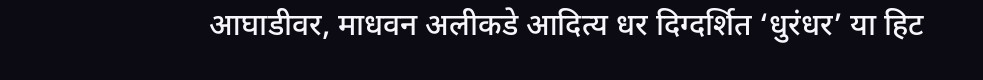आघाडीवर, माधवन अलीकडे आदित्य धर दिग्दर्शित ‘धुरंधर’ या हिट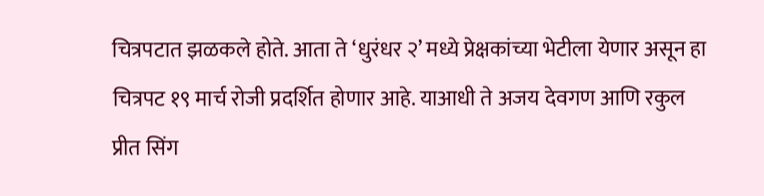चित्रपटात झळकले होते. आता ते ‘धुरंधर २’ मध्ये प्रेक्षकांच्या भेटीला येणार असून हा चित्रपट १९ मार्च रोजी प्रदर्शित होणार आहे. याआधी ते अजय देवगण आणि रकुल प्रीत सिंग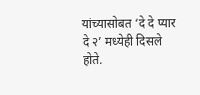यांच्यासोबत ‘दे दे प्यार दे २’ मध्येही दिसले होते.